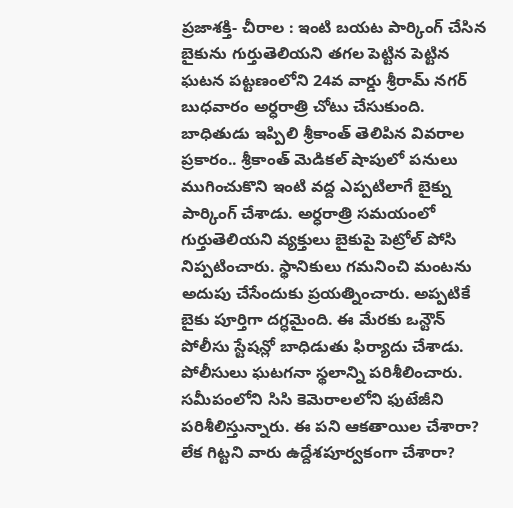ప్రజాశక్తి- చీరాల : ఇంటి బయట పార్కింగ్ చేసిన బైకును గుర్తుతెలియని తగల పెట్టిన పెట్టిన ఘటన పట్టణంలోని 24వ వార్డు శ్రీరామ్ నగర్ బుధవారం అర్ధరాత్రి చోటు చేసుకుంది. బాధితుడు ఇప్పిలి శ్రీకాంత్ తెలిపిన వివరాల ప్రకారం.. శ్రీకాంత్ మెడికల్ షాపులో పనులు ముగించుకొని ఇంటి వద్ద ఎప్పటిలాగే బైక్ను పార్కింగ్ చేశాడు. అర్ధరాత్రి సమయంలో గుర్తుతెలియని వ్యక్తులు బైకుపై పెట్రోల్ పోసి నిప్పటించారు. స్థానికులు గమనించి మంటను అదుపు చేసేందుకు ప్రయత్నించారు. అప్పటికే బైకు పూర్తిగా దగ్ధమైంది. ఈ మేరకు ఒన్టౌన్ పోలీసు స్టేషన్లో బాధిడుతు ఫిర్యాదు చేశాడు. పోలీసులు ఘటగనా స్థలాన్ని పరిశీలించారు. సమీపంలోని సిసి కెమెరాలలోని ఫుటేజీని పరిశీలిస్తున్నారు. ఈ పని ఆకతాయిల చేశారా? లేక గిట్టని వారు ఉద్దేశపూర్వకంగా చేశారా?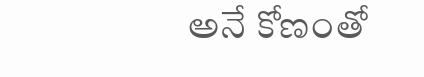అనే కోణంతో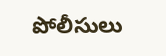పోలీసులు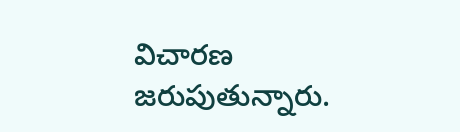విచారణ జరుపుతున్నారు.